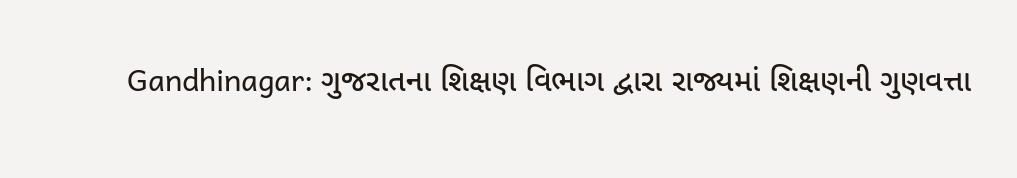Gandhinagar: ગુજરાતના શિક્ષણ વિભાગ દ્વારા રાજ્યમાં શિક્ષણની ગુણવત્તા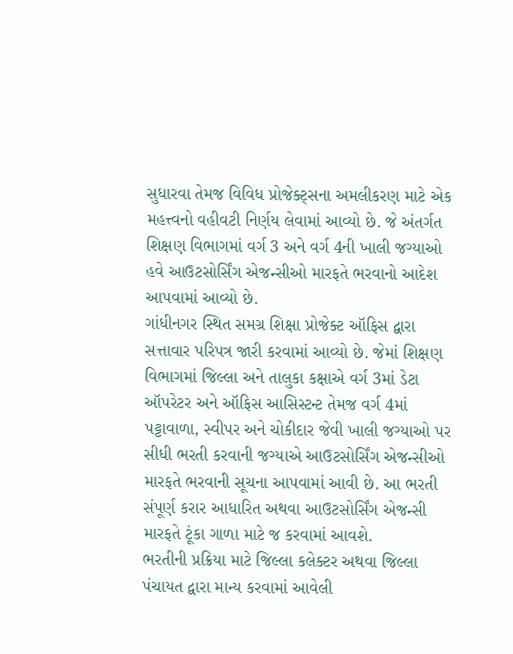સુધારવા તેમજ વિવિધ પ્રોજેક્ટ્સના અમલીકરણ માટે એક મહત્ત્વનો વહીવટી નિર્ણય લેવામાં આવ્યો છે. જે અંતર્ગત શિક્ષણ વિભાગમાં વર્ગ 3 અને વર્ગ 4ની ખાલી જગ્યાઓ હવે આઉટસોર્સિંગ એજન્સીઓ મારફતે ભરવાનો આદેશ આપવામાં આવ્યો છે.
ગાંધીનગર સ્થિત સમગ્ર શિક્ષા પ્રોજેક્ટ ઑફિસ દ્વારા સત્તાવાર પરિપત્ર જારી કરવામાં આવ્યો છે. જેમાં શિક્ષણ વિભાગમાં જિલ્લા અને તાલુકા કક્ષાએ વર્ગ 3માં ડેટા ઑપરેટર અને ઑફિસ આસિસ્ટન્ટ તેમજ વર્ગ 4માં પટ્ટાવાળા, સ્વીપર અને ચોકીદાર જેવી ખાલી જગ્યાઓ પર સીધી ભરતી કરવાની જગ્યાએ આઉટસોર્સિંગ એજન્સીઓ મારફતે ભરવાની સૂચના આપવામાં આવી છે. આ ભરતી સંપૂર્ણ કરાર આધારિત અથવા આઉટસોર્સિંગ એજન્સી મારફતે ટૂંકા ગાળા માટે જ કરવામાં આવશે.
ભરતીની પ્રક્રિયા માટે જિલ્લા કલેક્ટર અથવા જિલ્લા પંચાયત દ્વારા માન્ય કરવામાં આવેલી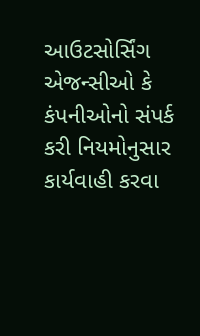આઉટસોર્સિંગ એજન્સીઓ કે કંપનીઓનો સંપર્ક કરી નિયમોનુસાર કાર્યવાહી કરવા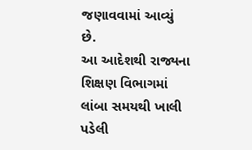જણાવવામાં આવ્યું છે.
આ આદેશથી રાજ્યના શિક્ષણ વિભાગમાં લાંબા સમયથી ખાલી પડેલી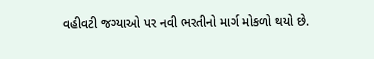વહીવટી જગ્યાઓ પર નવી ભરતીનો માર્ગ મોકળો થયો છે.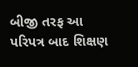બીજી તરફ આ પરિપત્ર બાદ શિક્ષણ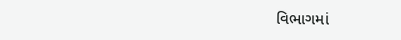વિભાગમાં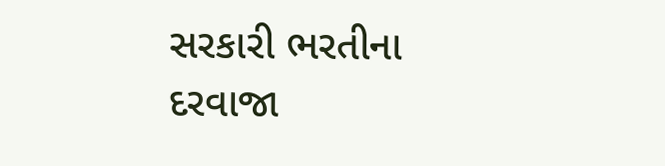સરકારી ભરતીના દરવાજા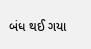બંધ થઈ ગયા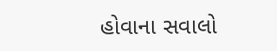હોવાના સવાલો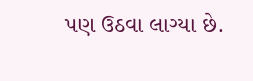પણ ઉઠવા લાગ્યા છે.